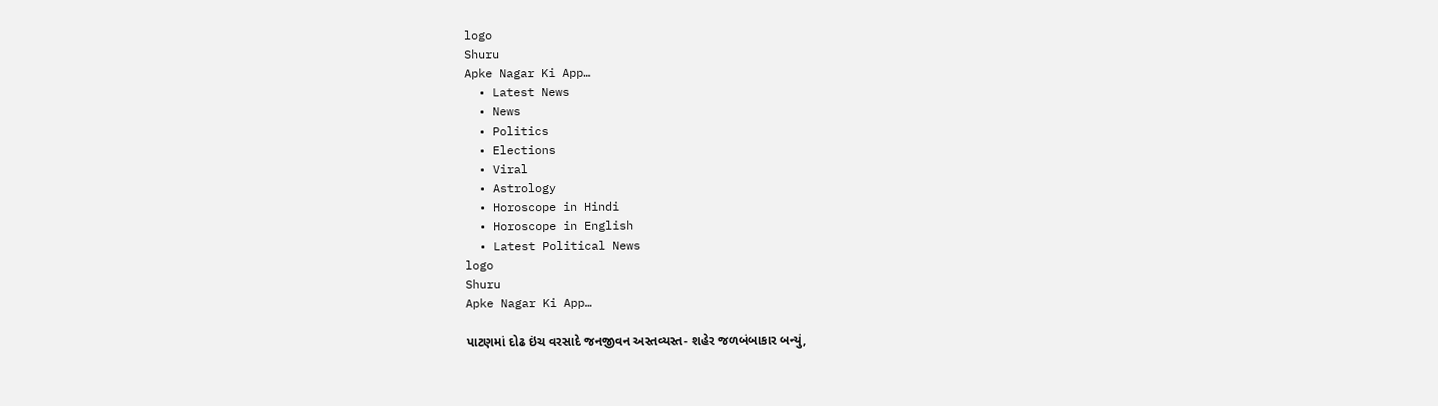logo
Shuru
Apke Nagar Ki App…
  • Latest News
  • News
  • Politics
  • Elections
  • Viral
  • Astrology
  • Horoscope in Hindi
  • Horoscope in English
  • Latest Political News
logo
Shuru
Apke Nagar Ki App…

પાટણમાં દોઢ ઇંચ વરસાદે જનજીવન અસ્તવ્યસ્ત- શહેર જળબંબાકાર બન્યું,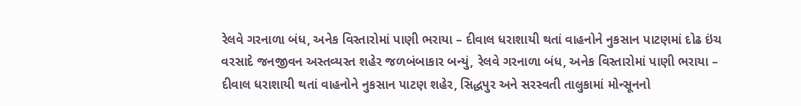રેલવે ગરનાળા બંધ, અનેક વિસ્તારોમાં પાણી ભરાયા – દીવાલ ધરાશાયી થતાં વાહનોને નુકસાન પાટણમાં દોઢ ઇંચ વરસાદે જનજીવન અસ્તવ્યસ્ત શહેર જળબંબાકાર બન્યું, રેલવે ગરનાળા બંધ, અનેક વિસ્તારોમાં પાણી ભરાયા – દીવાલ ધરાશાયી થતાં વાહનોને નુકસાન પાટણ શહેર, સિદ્ધપુર અને સરસ્વતી તાલુકામાં મોન્સૂનનો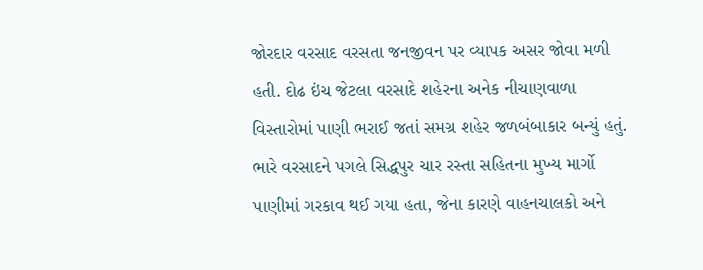જોરદાર વરસાદ વરસતા જનજીવન પર વ્યાપક અસર જોવા મળી હતી. દોઢ ઇંચ જેટલા વરસાદે શહેરના અનેક નીચાણવાળા વિસ્તારોમાં પાણી ભરાઈ જતાં સમગ્ર શહેર જળબંબાકાર બન્યું હતું. ભારે વરસાદને પગલે સિદ્ધપુર ચાર રસ્તા સહિતના મુખ્ય માર્ગો પાણીમાં ગરકાવ થઈ ગયા હતા, જેના કારણે વાહનચાલકો અને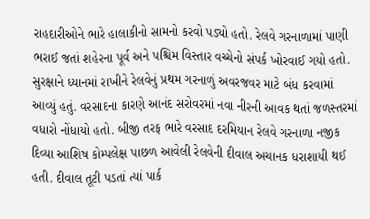રાહદારીઓને ભારે હાલાકીનો સામનો કરવો પડ્યો હતો. રેલવે ગરનાળામાં પાણી ભરાઈ જતાં શહેરના પૂર્વ અને પશ્ચિમ વિસ્તાર વચ્ચેનો સંપર્ક ખોરવાઈ ગયો હતો. સુરક્ષાને ધ્યાનમાં રાખીને રેલવેનું પ્રથમ ગરનાળું અવરજવર માટે બંધ કરવામાં આવ્યું હતું. વરસાદના કારણે આનંદ સરોવરમાં નવા નીરની આવક થતાં જળસ્તરમાં વધારો નોંધાયો હતો. બીજી તરફ ભારે વરસાદ દરમિયાન રેલવે ગરનાળા નજીક દિવ્યા આશિષ કોમ્પલેક્ષ પાછળ આવેલી રેલવેની દીવાલ અચાનક ધરાશાયી થઈ હતી. દીવાલ તૂટી પડતાં ત્યાં પાર્ક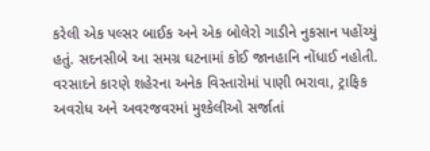કરેલી એક પલ્સર બાઈક અને એક બોલેરો ગાડીને નુકસાન પહોંચ્યું હતું. સદનસીબે આ સમગ્ર ઘટનામાં કોઈ જાનહાનિ નોંધાઈ નહોતી. વરસાદને કારણે શહેરના અનેક વિસ્તારોમાં પાણી ભરાવા, ટ્રાફિક અવરોધ અને અવરજવરમાં મુશ્કેલીઓ સર્જાતાં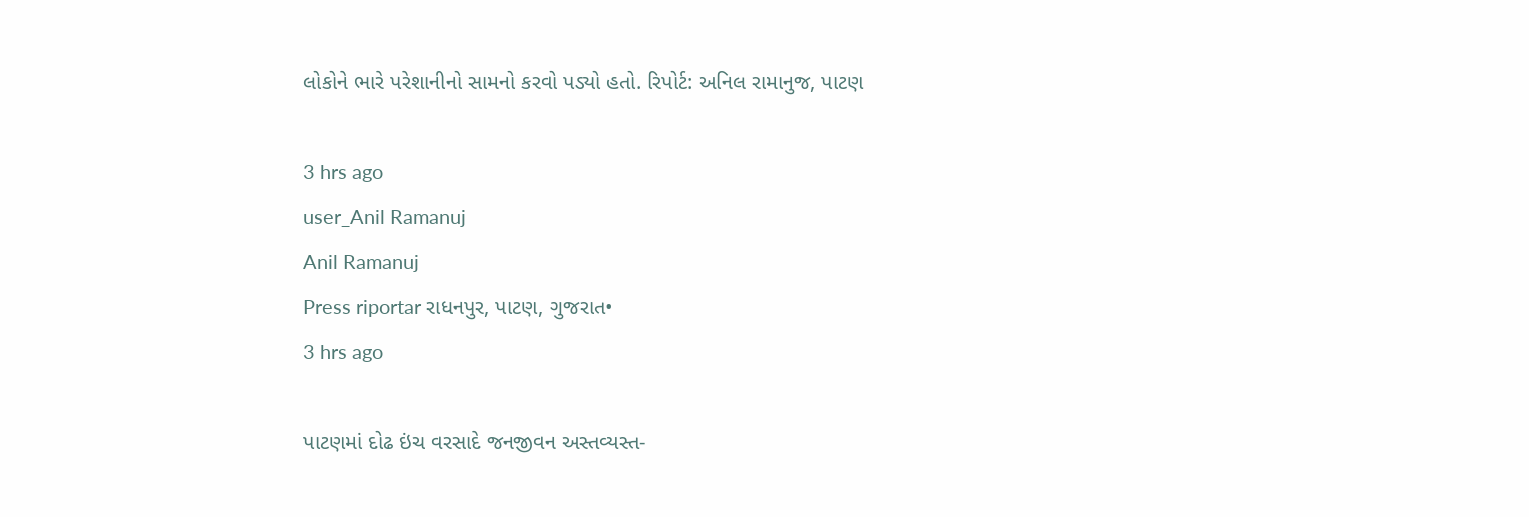લોકોને ભારે પરેશાનીનો સામનો કરવો પડ્યો હતો. રિપોર્ટ: અનિલ રામાનુજ, પાટણ

3 hrs ago
user_Anil Ramanuj
Anil Ramanuj
Press riportar રાધનપુર, પાટણ, ગુજરાત•
3 hrs ago

પાટણમાં દોઢ ઇંચ વરસાદે જનજીવન અસ્તવ્યસ્ત-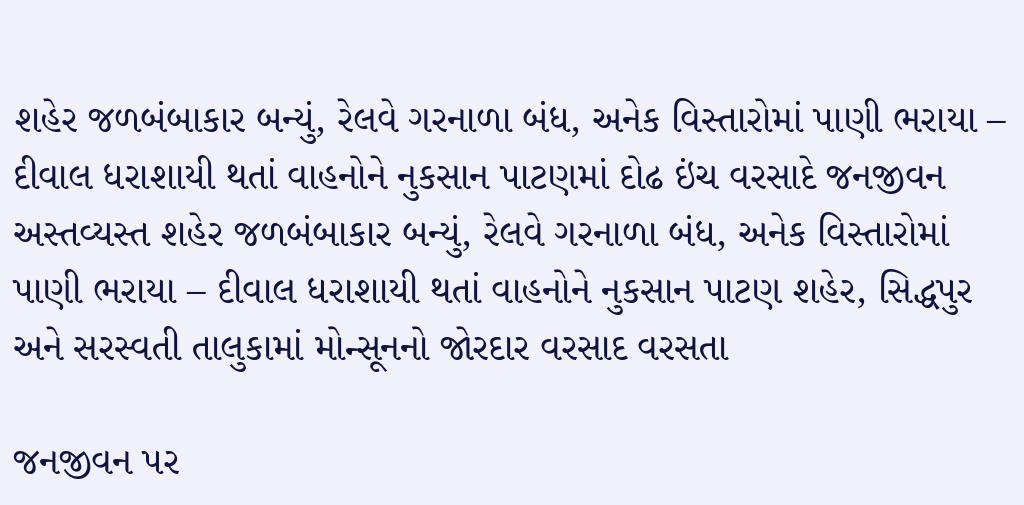શહેર જળબંબાકાર બન્યું, રેલવે ગરનાળા બંધ, અનેક વિસ્તારોમાં પાણી ભરાયા – દીવાલ ધરાશાયી થતાં વાહનોને નુકસાન પાટણમાં દોઢ ઇંચ વરસાદે જનજીવન અસ્તવ્યસ્ત શહેર જળબંબાકાર બન્યું, રેલવે ગરનાળા બંધ, અનેક વિસ્તારોમાં પાણી ભરાયા – દીવાલ ધરાશાયી થતાં વાહનોને નુકસાન પાટણ શહેર, સિદ્ધપુર અને સરસ્વતી તાલુકામાં મોન્સૂનનો જોરદાર વરસાદ વરસતા

જનજીવન પર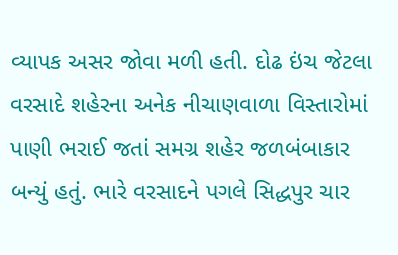વ્યાપક અસર જોવા મળી હતી. દોઢ ઇંચ જેટલા વરસાદે શહેરના અનેક નીચાણવાળા વિસ્તારોમાં પાણી ભરાઈ જતાં સમગ્ર શહેર જળબંબાકાર બન્યું હતું. ભારે વરસાદને પગલે સિદ્ધપુર ચાર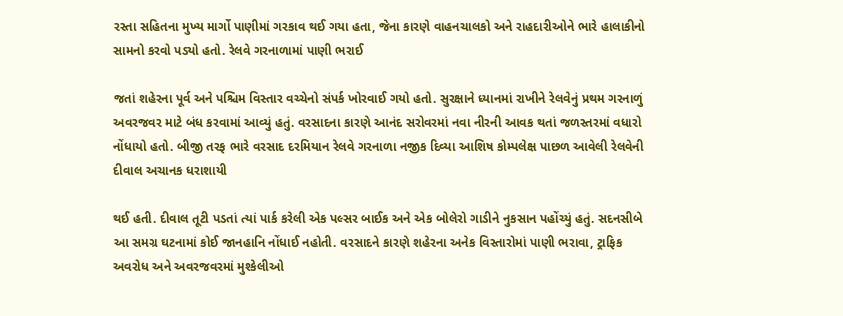રસ્તા સહિતના મુખ્ય માર્ગો પાણીમાં ગરકાવ થઈ ગયા હતા, જેના કારણે વાહનચાલકો અને રાહદારીઓને ભારે હાલાકીનો સામનો કરવો પડ્યો હતો. રેલવે ગરનાળામાં પાણી ભરાઈ

જતાં શહેરના પૂર્વ અને પશ્ચિમ વિસ્તાર વચ્ચેનો સંપર્ક ખોરવાઈ ગયો હતો. સુરક્ષાને ધ્યાનમાં રાખીને રેલવેનું પ્રથમ ગરનાળું અવરજવર માટે બંધ કરવામાં આવ્યું હતું. વરસાદના કારણે આનંદ સરોવરમાં નવા નીરની આવક થતાં જળસ્તરમાં વધારો નોંધાયો હતો. બીજી તરફ ભારે વરસાદ દરમિયાન રેલવે ગરનાળા નજીક દિવ્યા આશિષ કોમ્પલેક્ષ પાછળ આવેલી રેલવેની દીવાલ અચાનક ધરાશાયી

થઈ હતી. દીવાલ તૂટી પડતાં ત્યાં પાર્ક કરેલી એક પલ્સર બાઈક અને એક બોલેરો ગાડીને નુકસાન પહોંચ્યું હતું. સદનસીબે આ સમગ્ર ઘટનામાં કોઈ જાનહાનિ નોંધાઈ નહોતી. વરસાદને કારણે શહેરના અનેક વિસ્તારોમાં પાણી ભરાવા, ટ્રાફિક અવરોધ અને અવરજવરમાં મુશ્કેલીઓ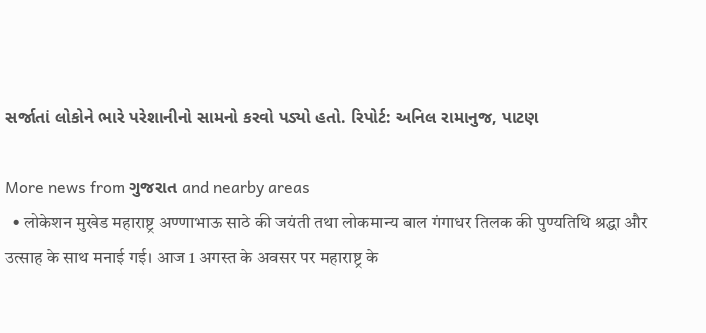સર્જાતાં લોકોને ભારે પરેશાનીનો સામનો કરવો પડ્યો હતો. રિપોર્ટ: અનિલ રામાનુજ, પાટણ

More news from ગુજરાત and nearby areas
  • लोकेशन मुखेड महाराष्ट्र अण्णाभाऊ साठे की जयंती तथा लोकमान्य बाल गंगाधर तिलक की पुण्यतिथि श्रद्धा और उत्साह के साथ मनाई गई। आज 1 अगस्त के अवसर पर महाराष्ट्र के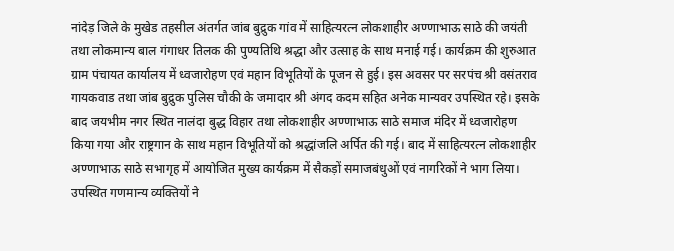नांदेड़ जिले के मुखेड तहसील अंतर्गत जांब बुद्रुक गांव में साहित्यरत्न लोकशाहीर अण्णाभाऊ साठे की जयंती तथा लोकमान्य बाल गंगाधर तिलक की पुण्यतिथि श्रद्धा और उत्साह के साथ मनाई गई। कार्यक्रम की शुरुआत ग्राम पंचायत कार्यालय में ध्वजारोहण एवं महान विभूतियों के पूजन से हुई। इस अवसर पर सरपंच श्री वसंतराव गायकवाड तथा जांब बुद्रुक पुलिस चौकी के जमादार श्री अंगद कदम सहित अनेक मान्यवर उपस्थित रहे। इसके बाद जयभीम नगर स्थित नालंदा बुद्ध विहार तथा लोकशाहीर अण्णाभाऊ साठे समाज मंदिर में ध्वजारोहण किया गया और राष्ट्रगान के साथ महान विभूतियों को श्रद्धांजलि अर्पित की गई। बाद में साहित्यरत्न लोकशाहीर अण्णाभाऊ साठे सभागृह में आयोजित मुख्य कार्यक्रम में सैकड़ों समाजबंधुओं एवं नागरिकों ने भाग लिया। उपस्थित गणमान्य व्यक्तियों ने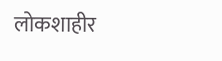लोकशाहीर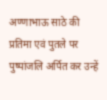अण्णाभाऊ साठे की प्रतिमा एवं पुतले पर पुष्पांजलि अर्पित कर उन्हें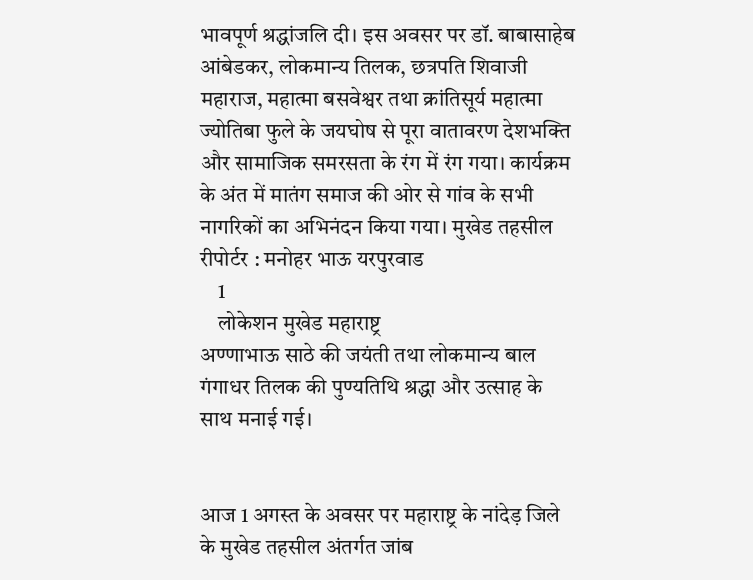भावपूर्ण श्रद्धांजलि दी। इस अवसर पर डॉ. बाबासाहेब आंबेडकर, लोकमान्य तिलक, छत्रपति शिवाजी महाराज, महात्मा बसवेश्वर तथा क्रांतिसूर्य महात्मा ज्योतिबा फुले के जयघोष से पूरा वातावरण देशभक्ति और सामाजिक समरसता के रंग में रंग गया। कार्यक्रम के अंत में मातंग समाज की ओर से गांव के सभी नागरिकों का अभिनंदन किया गया। मुखेड तहसील रीपोर्टर : मनोहर भाऊ यरपुरवाड
    1
    लोकेशन मुखेड महाराष्ट्र
अण्णाभाऊ साठे की जयंती तथा लोकमान्य बाल गंगाधर तिलक की पुण्यतिथि श्रद्धा और उत्साह के साथ मनाई गई।


आज 1 अगस्त के अवसर पर महाराष्ट्र के नांदेड़ जिले के मुखेड तहसील अंतर्गत जांब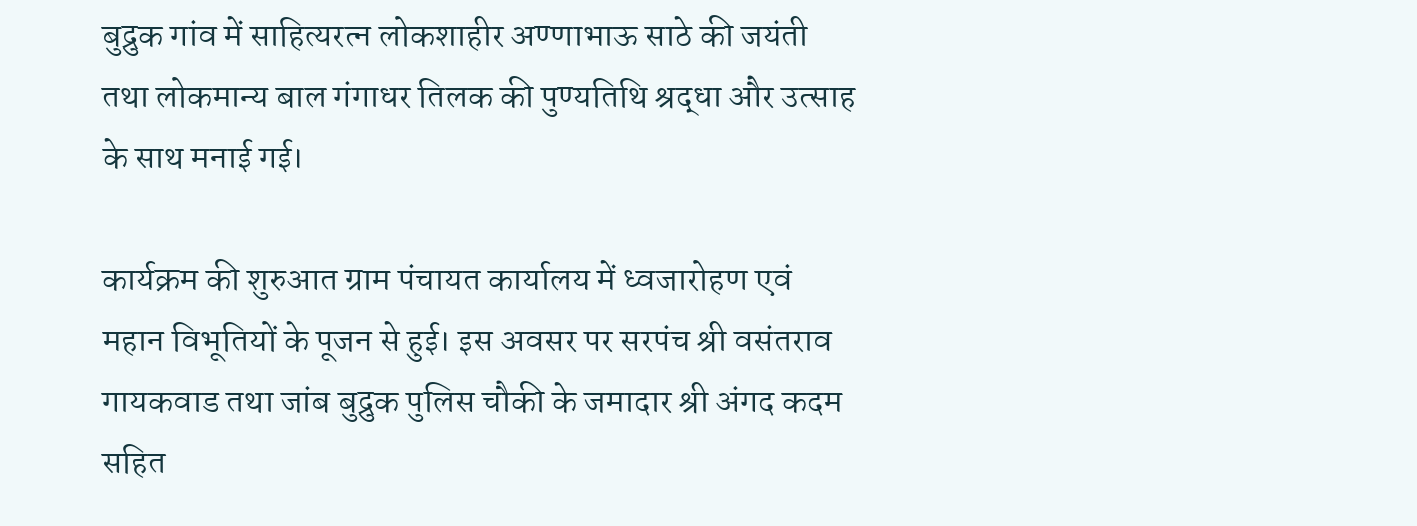बुद्रुक गांव में साहित्यरत्न लोकशाहीर अण्णाभाऊ साठे की जयंती तथा लोकमान्य बाल गंगाधर तिलक की पुण्यतिथि श्रद्धा और उत्साह के साथ मनाई गई।

कार्यक्रम की शुरुआत ग्राम पंचायत कार्यालय में ध्वजारोहण एवं महान विभूतियों के पूजन से हुई। इस अवसर पर सरपंच श्री वसंतराव गायकवाड तथा जांब बुद्रुक पुलिस चौकी के जमादार श्री अंगद कदम सहित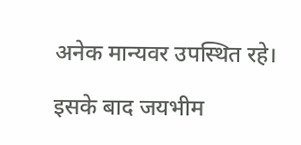अनेक मान्यवर उपस्थित रहे।

इसके बाद जयभीम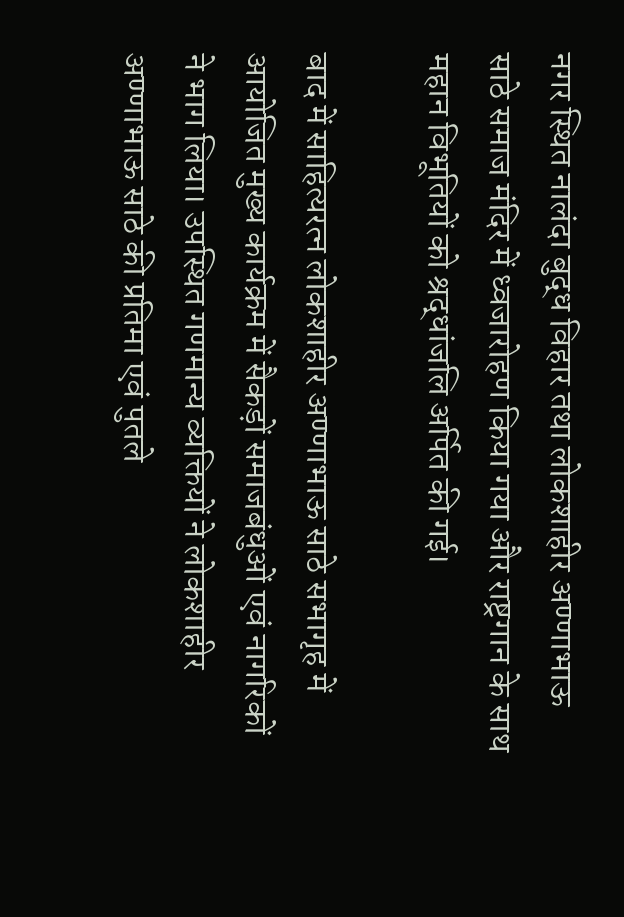नगर स्थित नालंदा बुद्ध विहार तथा लोकशाहीर अण्णाभाऊ साठे समाज मंदिर में ध्वजारोहण किया गया और राष्ट्रगान के साथ महान विभूतियों को श्रद्धांजलि अर्पित की गई।

बाद में साहित्यरत्न लोकशाहीर अण्णाभाऊ साठे सभागृह में आयोजित मुख्य कार्यक्रम में सैकड़ों समाजबंधुओं एवं नागरिकों ने भाग लिया। उपस्थित गणमान्य व्यक्तियों ने लोकशाहीर अण्णाभाऊ साठे की प्रतिमा एवं पुतले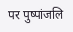पर पुष्पांजलि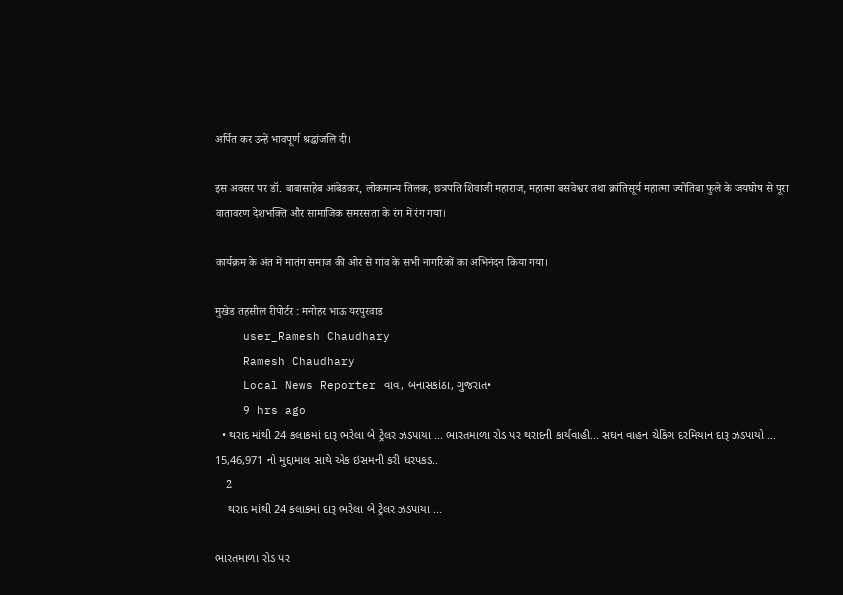अर्पित कर उन्हें भावपूर्ण श्रद्धांजलि दी।

इस अवसर पर डॉ. बाबासाहेब आंबेडकर, लोकमान्य तिलक, छत्रपति शिवाजी महाराज, महात्मा बसवेश्वर तथा क्रांतिसूर्य महात्मा ज्योतिबा फुले के जयघोष से पूरा वातावरण देशभक्ति और सामाजिक समरसता के रंग में रंग गया।

कार्यक्रम के अंत में मातंग समाज की ओर से गांव के सभी नागरिकों का अभिनंदन किया गया।

मुखेड तहसील रीपोर्टर : मनोहर भाऊ यरपुरवाड
    user_Ramesh Chaudhary
    Ramesh Chaudhary
    Local News Reporter વાવ, બનાસકાંઠા, ગુજરાત•
    9 hrs ago
  • થરાદ માંથી 24 કલાકમાં દારૂ ભરેલા બે ટ્રેલર ઝડપાયા ... ભારતમાળા રોડ પર થરાદની કાર્યવાહી... સઘન વાહન ચેકિંગ દરમિયાન દારૂ ઝડપાયો ... 15,46,971 નો મુદ્દામાલ સાથે એક ઇસમની કરી ધરપકડ..
    2
    થરાદ માંથી 24 કલાકમાં દારૂ ભરેલા બે ટ્રેલર ઝડપાયા ...

ભારતમાળા રોડ પર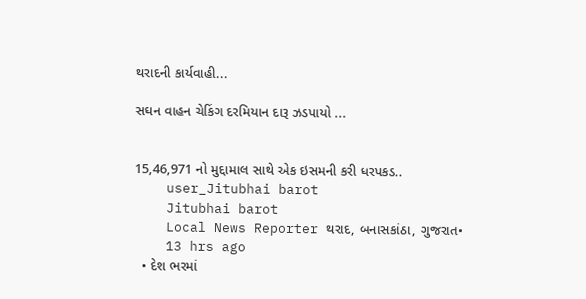થરાદની કાર્યવાહી...

સઘન વાહન ચેકિંગ દરમિયાન દારૂ ઝડપાયો ...


15,46,971 નો મુદ્દામાલ સાથે એક ઇસમની કરી ધરપકડ..
    user_Jitubhai barot
    Jitubhai barot
    Local News Reporter થરાદ, બનાસકાંઠા, ગુજરાત•
    13 hrs ago
  • દેશ ભરમાં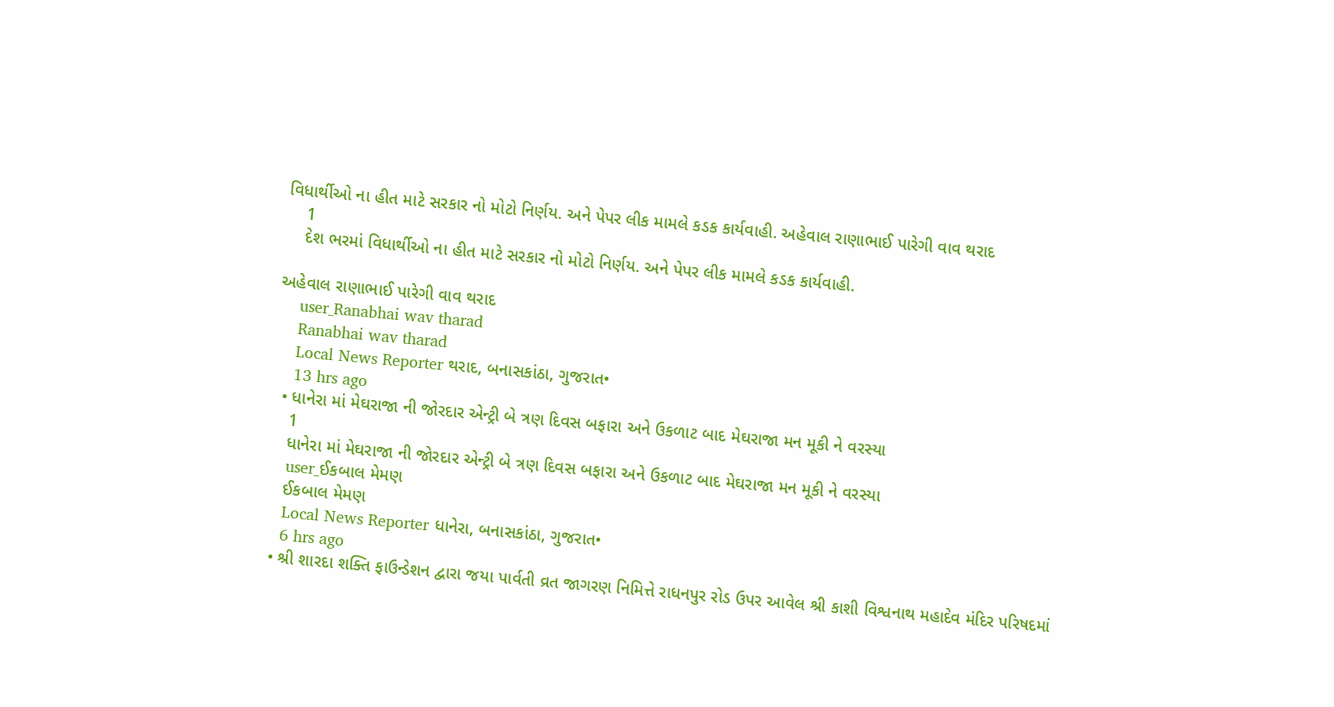વિધાર્થીઓ ના હીત માટે સરકાર નો મોટો નિર્ણય. અને પેપર લીક મામલે કડક કાર્યવાહી. અહેવાલ રાણાભાઈ પારેગી વાવ થરાદ
    1
    દેશ ભરમાં વિધાર્થીઓ ના હીત માટે સરકાર નો મોટો નિર્ણય. અને પેપર લીક મામલે કડક કાર્યવાહી.

અહેવાલ રાણાભાઈ પારેગી વાવ થરાદ
    user_Ranabhai wav tharad
    Ranabhai wav tharad
    Local News Reporter થરાદ, બનાસકાંઠા, ગુજરાત•
    13 hrs ago
  • ધાનેરા માં મેઘરાજા ની જોરદાર એન્ટ્રી બે ત્રણ દિવસ બફારા અને ઉકળાટ બાદ મેઘરાજા મન મૂકી ને વરસ્યા
    1
    ધાનેરા માં મેઘરાજા ની જોરદાર એન્ટ્રી બે ત્રણ દિવસ બફારા અને ઉકળાટ બાદ મેઘરાજા મન મૂકી ને વરસ્યા
    user_ઈકબાલ મેમણ
    ઈકબાલ મેમણ
    Local News Reporter ધાનેરા, બનાસકાંઠા, ગુજરાત•
    6 hrs ago
  • શ્રી શારદા શક્તિ ફાઉન્ડેશન દ્વારા જયા પાર્વતી વ્રત જાગરણ નિમિત્તે રાધનપુર રોડ ઉપર આવેલ શ્રી કાશી વિશ્વનાથ મહાદેવ મંદિર પરિષદમાં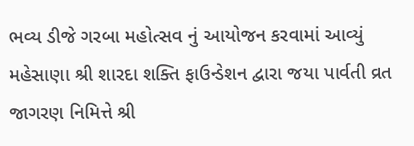ભવ્ય ડીજે ગરબા મહોત્સવ નું આયોજન કરવામાં આવ્યું મહેસાણા શ્રી શારદા શક્તિ ફાઉન્ડેશન દ્વારા જયા પાર્વતી વ્રત જાગરણ નિમિત્તે શ્રી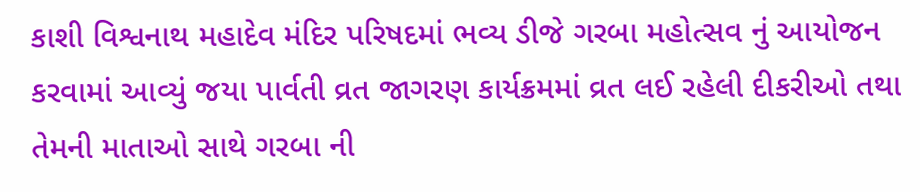કાશી વિશ્વનાથ મહાદેવ મંદિર પરિષદમાં ભવ્ય ડીજે ગરબા મહોત્સવ નું આયોજન કરવામાં આવ્યું જયા પાર્વતી વ્રત જાગરણ કાર્યક્રમમાં વ્રત લઈ રહેલી દીકરીઓ તથા તેમની માતાઓ સાથે ગરબા ની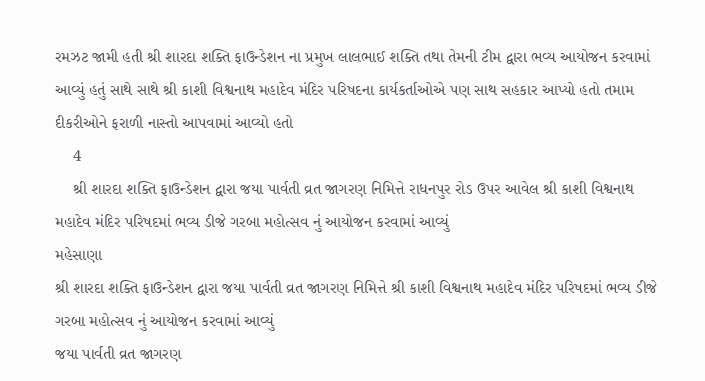રમઝટ જામી હતી શ્રી શારદા શક્તિ ફાઉન્ડેશન ના પ્રમુખ લાલભાઈ શક્તિ તથા તેમની ટીમ દ્વારા ભવ્ય આયોજન કરવામાં આવ્યું હતું સાથે સાથે શ્રી કાશી વિશ્વનાથ મહાદેવ મંદિર પરિષદના કાર્યકર્તાઓએ પણ સાથ સહકાર આપ્યો હતો તમામ દીકરીઓને ફરાળી નાસ્તો આપવામાં આવ્યો હતો
    4
    શ્રી શારદા શક્તિ ફાઉન્ડેશન દ્વારા જયા પાર્વતી વ્રત જાગરણ નિમિત્તે રાધનપુર રોડ ઉપર આવેલ શ્રી કાશી વિશ્વનાથ મહાદેવ મંદિર પરિષદમાં ભવ્ય ડીજે ગરબા મહોત્સવ નું આયોજન કરવામાં આવ્યું
મહેસાણા
શ્રી શારદા શક્તિ ફાઉન્ડેશન દ્વારા જયા પાર્વતી વ્રત જાગરણ નિમિત્તે શ્રી કાશી વિશ્વનાથ મહાદેવ મંદિર પરિષદમાં ભવ્ય ડીજે ગરબા મહોત્સવ નું આયોજન કરવામાં આવ્યું
જયા પાર્વતી વ્રત જાગરણ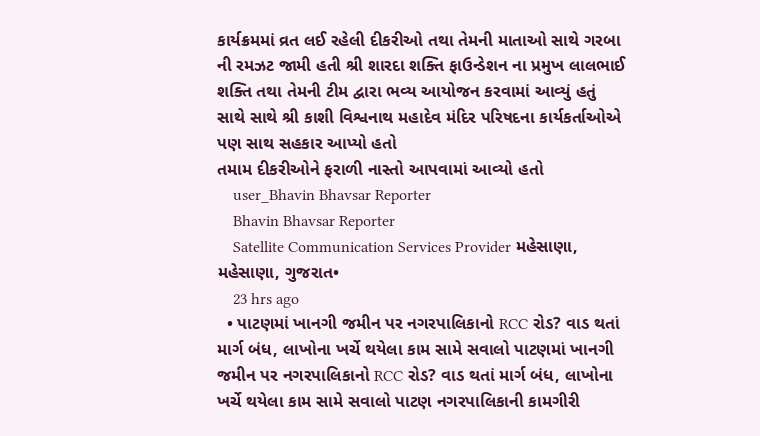કાર્યક્રમમાં વ્રત લઈ રહેલી દીકરીઓ તથા તેમની માતાઓ સાથે ગરબા ની રમઝટ જામી હતી શ્રી શારદા શક્તિ ફાઉન્ડેશન ના પ્રમુખ લાલભાઈ શક્તિ તથા તેમની ટીમ દ્વારા ભવ્ય આયોજન કરવામાં આવ્યું હતું સાથે સાથે શ્રી કાશી વિશ્વનાથ મહાદેવ મંદિર પરિષદના કાર્યકર્તાઓએ પણ સાથ સહકાર આપ્યો હતો
તમામ દીકરીઓને ફરાળી નાસ્તો આપવામાં આવ્યો હતો
    user_Bhavin Bhavsar Reporter
    Bhavin Bhavsar Reporter
    Satellite Communication Services Provider મહેસાણા, મહેસાણા, ગુજરાત•
    23 hrs ago
  • પાટણમાં ખાનગી જમીન પર નગરપાલિકાનો RCC રોડ? વાડ થતાં માર્ગ બંધ, લાખોના ખર્ચે થયેલા કામ સામે સવાલો પાટણમાં ખાનગી જમીન પર નગરપાલિકાનો RCC રોડ? વાડ થતાં માર્ગ બંધ, લાખોના ખર્ચે થયેલા કામ સામે સવાલો પાટણ નગરપાલિકાની કામગીરી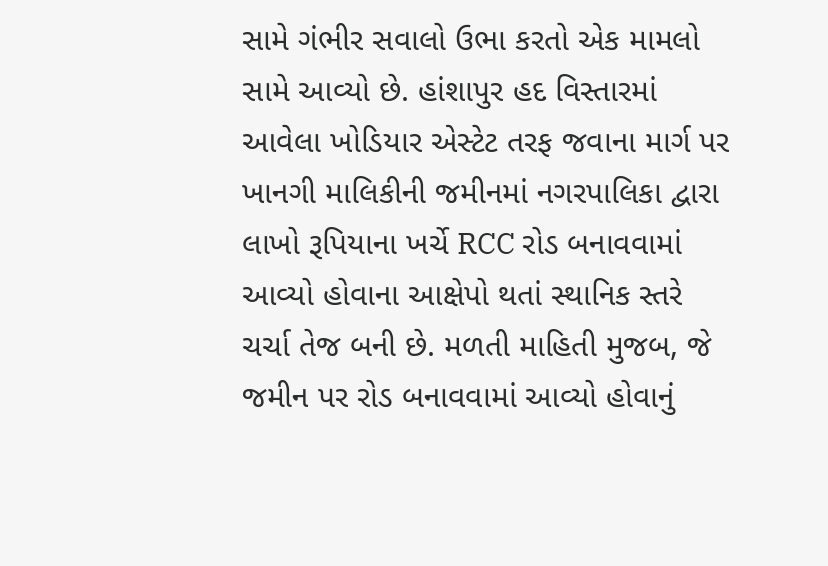સામે ગંભીર સવાલો ઉભા કરતો એક મામલો સામે આવ્યો છે. હાંશાપુર હદ વિસ્તારમાં આવેલા ખોડિયાર એસ્ટેટ તરફ જવાના માર્ગ પર ખાનગી માલિકીની જમીનમાં નગરપાલિકા દ્વારા લાખો રૂપિયાના ખર્ચે RCC રોડ બનાવવામાં આવ્યો હોવાના આક્ષેપો થતાં સ્થાનિક સ્તરે ચર્ચા તેજ બની છે. મળતી માહિતી મુજબ, જે જમીન પર રોડ બનાવવામાં આવ્યો હોવાનું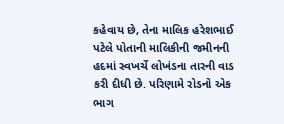કહેવાય છે, તેના માલિક હરેશભાઈ પટેલે પોતાની માલિકીની જમીનની હદમાં સ્વખર્ચે લોખંડના તારની વાડ કરી દીધી છે. પરિણામે રોડનો એક ભાગ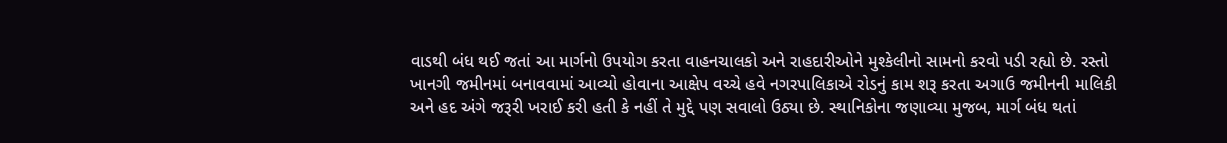વાડથી બંધ થઈ જતાં આ માર્ગનો ઉપયોગ કરતા વાહનચાલકો અને રાહદારીઓને મુશ્કેલીનો સામનો કરવો પડી રહ્યો છે. રસ્તો ખાનગી જમીનમાં બનાવવામાં આવ્યો હોવાના આક્ષેપ વચ્ચે હવે નગરપાલિકાએ રોડનું કામ શરૂ કરતા અગાઉ જમીનની માલિકી અને હદ અંગે જરૂરી ખરાઈ કરી હતી કે નહીં તે મુદ્દે પણ સવાલો ઉઠ્યા છે. સ્થાનિકોના જણાવ્યા મુજબ, માર્ગ બંધ થતાં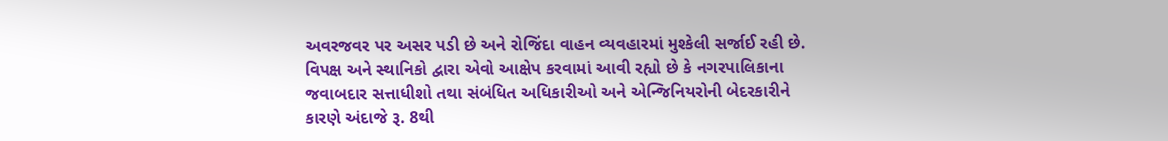અવરજવર પર અસર પડી છે અને રોજિંદા વાહન વ્યવહારમાં મુશ્કેલી સર્જાઈ રહી છે. વિપક્ષ અને સ્થાનિકો દ્વારા એવો આક્ષેપ કરવામાં આવી રહ્યો છે કે નગરપાલિકાના જવાબદાર સત્તાધીશો તથા સંબંધિત અધિકારીઓ અને એન્જિનિયરોની બેદરકારીને કારણે અંદાજે રૂ. 8થી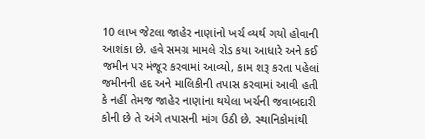10 લાખ જેટલા જાહેર નાણાંનો ખર્ચ વ્યર્થ ગયો હોવાની આશંકા છે. હવે સમગ્ર મામલે રોડ કયા આધારે અને કઈ જમીન પર મંજૂર કરવામાં આવ્યો, કામ શરૂ કરતા પહેલાં જમીનની હદ અને માલિકીની તપાસ કરવામાં આવી હતી કે નહીં તેમજ જાહેર નાણાંના થયેલા ખર્ચની જવાબદારી કોની છે તે અંગે તપાસની માંગ ઉઠી છે. સ્થાનિકોમાંથી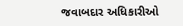જવાબદાર અધિકારીઓ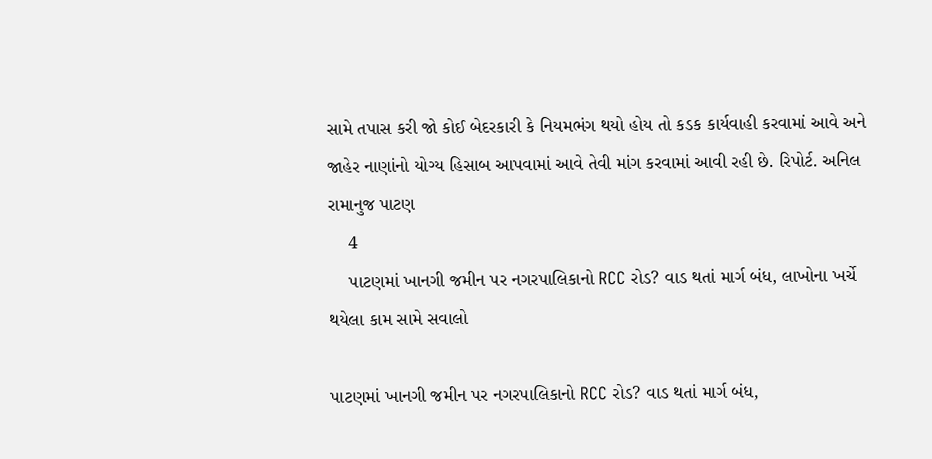સામે તપાસ કરી જો કોઈ બેદરકારી કે નિયમભંગ થયો હોય તો કડક કાર્યવાહી કરવામાં આવે અને જાહેર નાણાંનો યોગ્ય હિસાબ આપવામાં આવે તેવી માંગ કરવામાં આવી રહી છે. રિપોર્ટ. અનિલ રામાનુજ પાટણ
    4
    પાટણમાં ખાનગી જમીન પર નગરપાલિકાનો RCC રોડ? વાડ થતાં માર્ગ બંધ, લાખોના ખર્ચે થયેલા કામ સામે સવાલો

પાટણમાં ખાનગી જમીન પર નગરપાલિકાનો RCC રોડ? વાડ થતાં માર્ગ બંધ,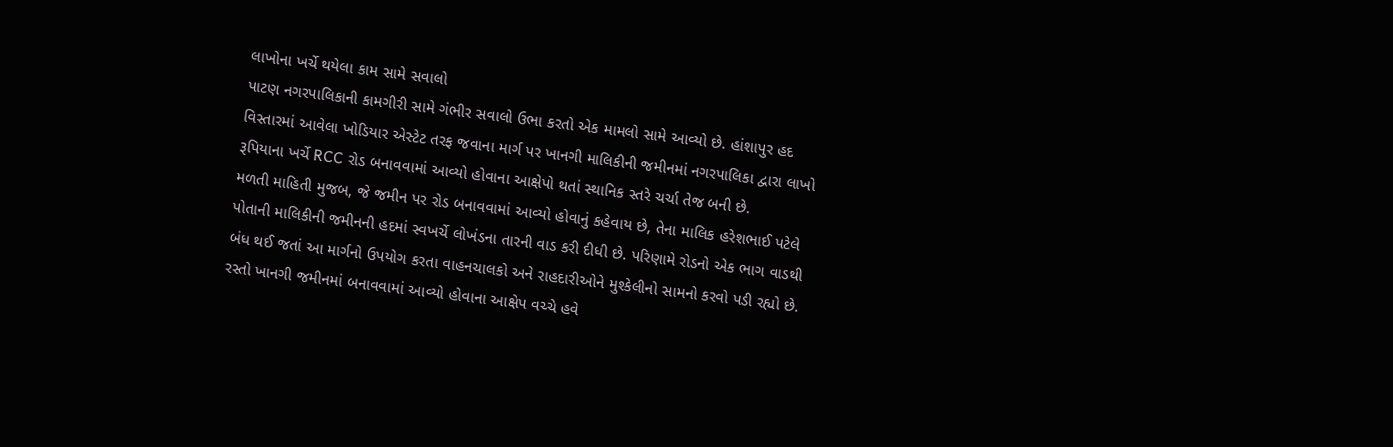લાખોના ખર્ચે થયેલા કામ સામે સવાલો
પાટણ નગરપાલિકાની કામગીરી સામે ગંભીર સવાલો ઉભા કરતો એક મામલો સામે આવ્યો છે. હાંશાપુર હદ વિસ્તારમાં આવેલા ખોડિયાર એસ્ટેટ તરફ જવાના માર્ગ પર ખાનગી માલિકીની જમીનમાં નગરપાલિકા દ્વારા લાખો રૂપિયાના ખર્ચે RCC રોડ બનાવવામાં આવ્યો હોવાના આક્ષેપો થતાં સ્થાનિક સ્તરે ચર્ચા તેજ બની છે.
મળતી માહિતી મુજબ, જે જમીન પર રોડ બનાવવામાં આવ્યો હોવાનું કહેવાય છે, તેના માલિક હરેશભાઈ પટેલે પોતાની માલિકીની જમીનની હદમાં સ્વખર્ચે લોખંડના તારની વાડ કરી દીધી છે. પરિણામે રોડનો એક ભાગ વાડથી બંધ થઈ જતાં આ માર્ગનો ઉપયોગ કરતા વાહનચાલકો અને રાહદારીઓને મુશ્કેલીનો સામનો કરવો પડી રહ્યો છે.
રસ્તો ખાનગી જમીનમાં બનાવવામાં આવ્યો હોવાના આક્ષેપ વચ્ચે હવે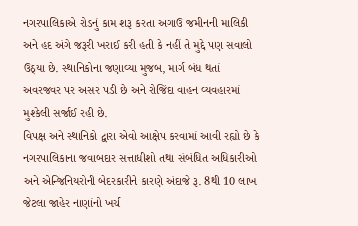નગરપાલિકાએ રોડનું કામ શરૂ કરતા અગાઉ જમીનની માલિકી અને હદ અંગે જરૂરી ખરાઈ કરી હતી કે નહીં તે મુદ્દે પણ સવાલો ઉઠ્યા છે. સ્થાનિકોના જણાવ્યા મુજબ, માર્ગ બંધ થતાં અવરજવર પર અસર પડી છે અને રોજિંદા વાહન વ્યવહારમાં મુશ્કેલી સર્જાઈ રહી છે.
વિપક્ષ અને સ્થાનિકો દ્વારા એવો આક્ષેપ કરવામાં આવી રહ્યો છે કે નગરપાલિકાના જવાબદાર સત્તાધીશો તથા સંબંધિત અધિકારીઓ અને એન્જિનિયરોની બેદરકારીને કારણે અંદાજે રૂ. 8થી 10 લાખ જેટલા જાહેર નાણાંનો ખર્ચ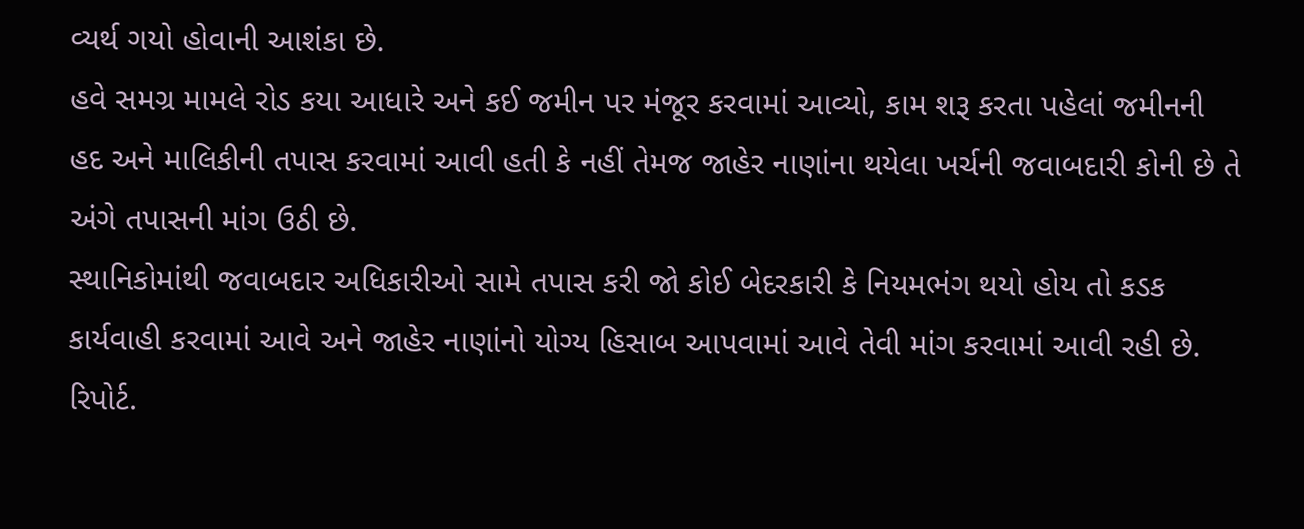વ્યર્થ ગયો હોવાની આશંકા છે.
હવે સમગ્ર મામલે રોડ કયા આધારે અને કઈ જમીન પર મંજૂર કરવામાં આવ્યો, કામ શરૂ કરતા પહેલાં જમીનની હદ અને માલિકીની તપાસ કરવામાં આવી હતી કે નહીં તેમજ જાહેર નાણાંના થયેલા ખર્ચની જવાબદારી કોની છે તે અંગે તપાસની માંગ ઉઠી છે.
સ્થાનિકોમાંથી જવાબદાર અધિકારીઓ સામે તપાસ કરી જો કોઈ બેદરકારી કે નિયમભંગ થયો હોય તો કડક કાર્યવાહી કરવામાં આવે અને જાહેર નાણાંનો યોગ્ય હિસાબ આપવામાં આવે તેવી માંગ કરવામાં આવી રહી છે.
રિપોર્ટ.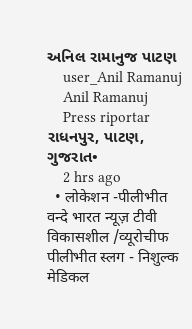અનિલ રામાનુજ પાટણ
    user_Anil Ramanuj
    Anil Ramanuj
    Press riportar રાધનપુર, પાટણ, ગુજરાત•
    2 hrs ago
  • लोकेशन -पीलीभीत वन्दे भारत न्यूज़ टीवी विकासशील /व्यूरोचीफ पीलीभीत स्लग - निशुल्क मेडिकल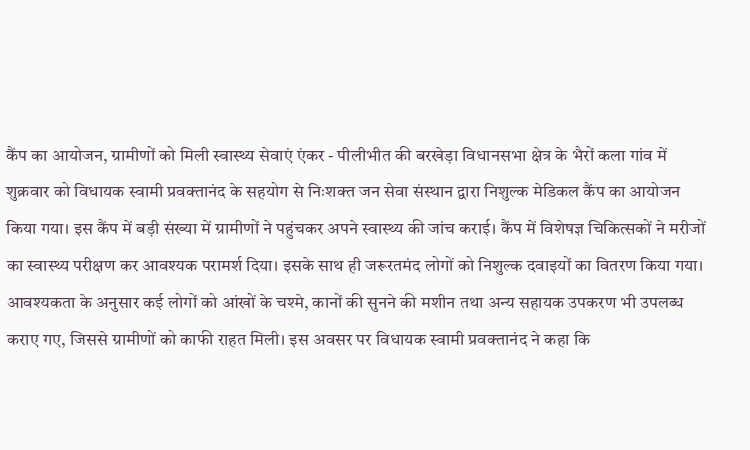कैंप का आयोजन, ग्रामीणों को मिली स्वास्थ्य सेवाएं एंकर - पीलीभीत की बरखेड़ा विधानसभा क्षेत्र के भैरों कला गांव में शुक्रवार को विधायक स्वामी प्रवक्तानंद के सहयोग से निःशक्त जन सेवा संस्थान द्वारा निशुल्क मेडिकल कैंप का आयोजन किया गया। इस कैंप में बड़ी संख्या में ग्रामीणों ने पहुंचकर अपने स्वास्थ्य की जांच कराई। कैंप में विशेषज्ञ चिकित्सकों ने मरीजों का स्वास्थ्य परीक्षण कर आवश्यक परामर्श दिया। इसके साथ ही जरूरतमंद लोगों को निशुल्क दवाइयों का वितरण किया गया। आवश्यकता के अनुसार कई लोगों को आंखों के चश्मे, कानों की सुनने की मशीन तथा अन्य सहायक उपकरण भी उपलब्ध कराए गए, जिससे ग्रामीणों को काफी राहत मिली। इस अवसर पर विधायक स्वामी प्रवक्तानंद ने कहा कि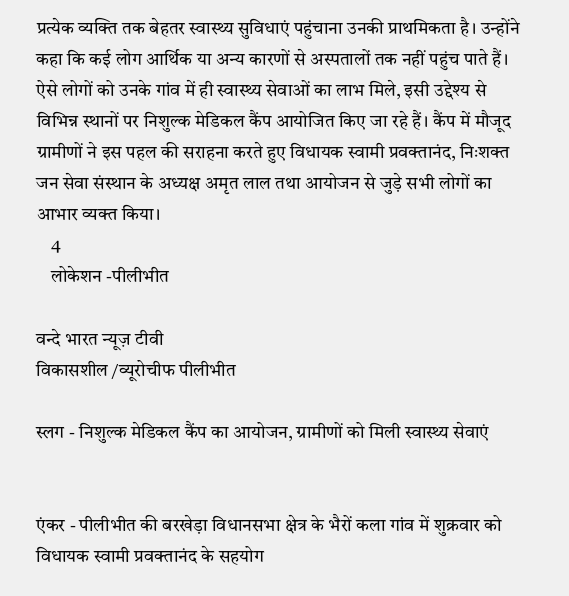प्रत्येक व्यक्ति तक बेहतर स्वास्थ्य सुविधाएं पहुंचाना उनकी प्राथमिकता है। उन्होंने कहा कि कई लोग आर्थिक या अन्य कारणों से अस्पतालों तक नहीं पहुंच पाते हैं। ऐसे लोगों को उनके गांव में ही स्वास्थ्य सेवाओं का लाभ मिले, इसी उद्देश्य से विभिन्न स्थानों पर निशुल्क मेडिकल कैंप आयोजित किए जा रहे हैं। कैंप में मौजूद ग्रामीणों ने इस पहल की सराहना करते हुए विधायक स्वामी प्रवक्तानंद, निःशक्त जन सेवा संस्थान के अध्यक्ष अमृत लाल तथा आयोजन से जुड़े सभी लोगों का आभार व्यक्त किया।
    4
    लोकेशन -पीलीभीत

वन्दे भारत न्यूज़ टीवी
विकासशील /व्यूरोचीफ पीलीभीत

स्लग - निशुल्क मेडिकल कैंप का आयोजन, ग्रामीणों को मिली स्वास्थ्य सेवाएं


एंकर - पीलीभीत की बरखेड़ा विधानसभा क्षेत्र के भैरों कला गांव में शुक्रवार को विधायक स्वामी प्रवक्तानंद के सहयोग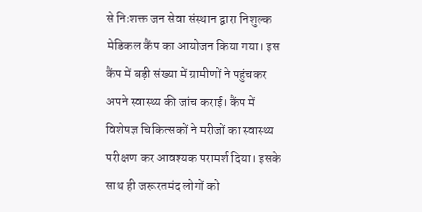से निःशक्त जन सेवा संस्थान द्वारा निशुल्क मेडिकल कैंप का आयोजन किया गया। इस कैंप में बड़ी संख्या में ग्रामीणों ने पहुंचकर अपने स्वास्थ्य की जांच कराई। कैंप में विशेषज्ञ चिकित्सकों ने मरीजों का स्वास्थ्य परीक्षण कर आवश्यक परामर्श दिया। इसके साथ ही जरूरतमंद लोगों को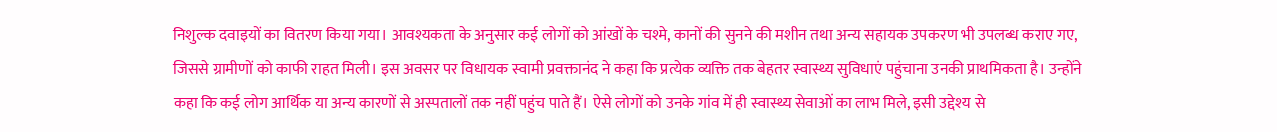निशुल्क दवाइयों का वितरण किया गया। आवश्यकता के अनुसार कई लोगों को आंखों के चश्मे, कानों की सुनने की मशीन तथा अन्य सहायक उपकरण भी उपलब्ध कराए गए, जिससे ग्रामीणों को काफी राहत मिली। इस अवसर पर विधायक स्वामी प्रवक्तानंद ने कहा कि प्रत्येक व्यक्ति तक बेहतर स्वास्थ्य सुविधाएं पहुंचाना उनकी प्राथमिकता है। उन्होंने कहा कि कई लोग आर्थिक या अन्य कारणों से अस्पतालों तक नहीं पहुंच पाते हैं। ऐसे लोगों को उनके गांव में ही स्वास्थ्य सेवाओं का लाभ मिले, इसी उद्देश्य से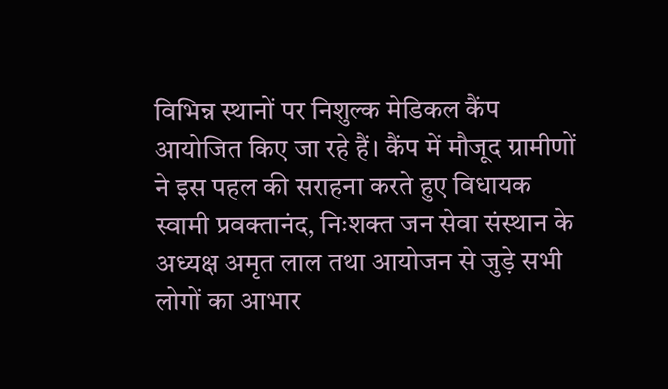विभिन्न स्थानों पर निशुल्क मेडिकल कैंप आयोजित किए जा रहे हैं। कैंप में मौजूद ग्रामीणों ने इस पहल की सराहना करते हुए विधायक स्वामी प्रवक्तानंद, निःशक्त जन सेवा संस्थान के अध्यक्ष अमृत लाल तथा आयोजन से जुड़े सभी लोगों का आभार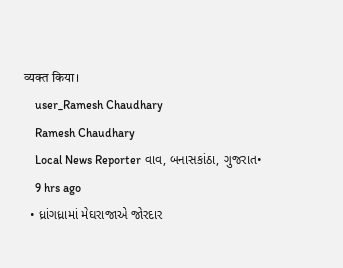व्यक्त किया।
    user_Ramesh Chaudhary
    Ramesh Chaudhary
    Local News Reporter વાવ, બનાસકાંઠા, ગુજરાત•
    9 hrs ago
  • ધ્રાંગધ્રામાં મેઘરાજાએ જોરદાર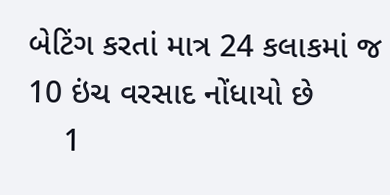બેટિંગ કરતાં માત્ર 24 કલાકમાં જ 10 ઇંચ વરસાદ નોંધાયો છે
    1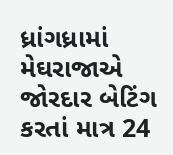ધ્રાંગધ્રામાં મેઘરાજાએ જોરદાર બેટિંગ કરતાં માત્ર 24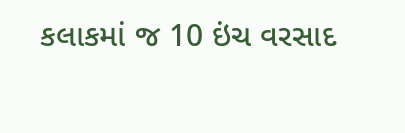કલાકમાં જ 10 ઇંચ વરસાદ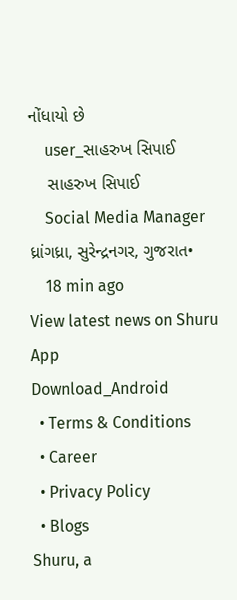નોંધાયો છે
    user_સાહરુખ સિપાઈ
    સાહરુખ સિપાઈ
    Social Media Manager ધ્રાંગધ્રા, સુરેન્દ્રનગર, ગુજરાત•
    18 min ago
View latest news on Shuru App
Download_Android
  • Terms & Conditions
  • Career
  • Privacy Policy
  • Blogs
Shuru, a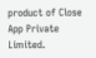product of Close App Private Limited.